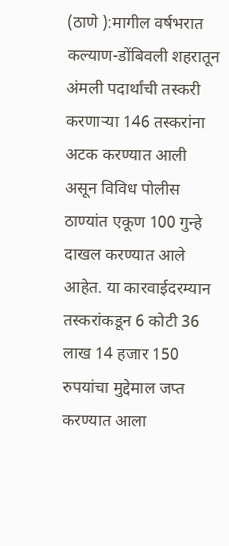(ठाणे ):मागील वर्षभरात कल्याण-डोंबिवली शहरातून अंमली पदार्थांची तस्करी करणाऱ्या 146 तस्करांना अटक करण्यात आली असून विविध पोलीस ठाण्यांत एकूण 100 गुन्हे दाखल करण्यात आले आहेत. या कारवाईदरम्यान तस्करांकडून 6 कोटी 36 लाख 14 हजार 150 रुपयांचा मुद्देमाल जप्त करण्यात आला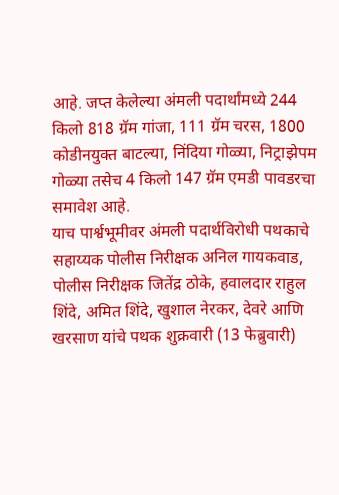आहे. जप्त केलेल्या अंमली पदार्थांमध्ये 244 किलो 818 ग्रॅम गांजा, 111 ग्रॅम चरस, 1800 कोडीनयुक्त बाटल्या, निंदिया गोळ्या, निट्राझेपम गोळ्या तसेच 4 किलो 147 ग्रॅम एमडी पावडरचा समावेश आहे.
याच पार्श्वभूमीवर अंमली पदार्थविरोधी पथकाचे सहाय्यक पोलीस निरीक्षक अनिल गायकवाड, पोलीस निरीक्षक जितेंद्र ठोके, हवालदार राहुल शिंदे, अमित शिंदे, खुशाल नेरकर, देवरे आणि खरसाण यांचे पथक शुक्रवारी (13 फेब्रुवारी)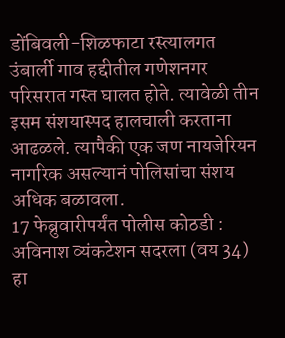डोंबिवली-शिळफाटा रस्त्यालगत उंबार्ली गाव हद्दीतील गणेशनगर परिसरात गस्त घालत होते. त्यावेळी तीन इसम संशयास्पद हालचाली करताना आढळले. त्यापैकी एक जण नायजेरियन नागरिक असल्यानं पोलिसांचा संशय अधिक बळावला.
17 फेब्रुवारीपर्यंत पोलीस कोठडी : अविनाश व्यंकटेशन सदरला (वय 34) हा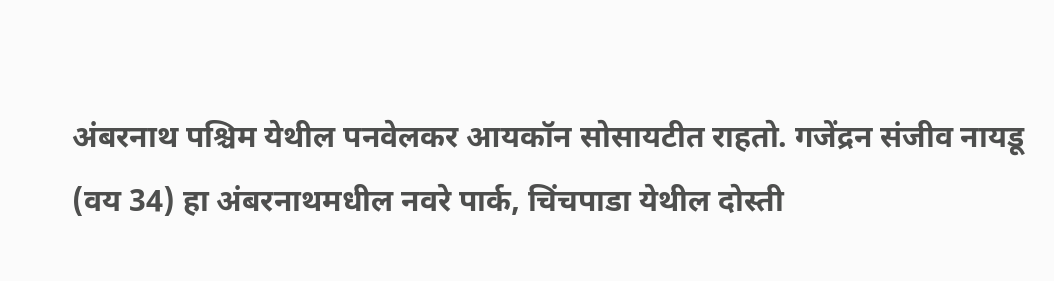अंबरनाथ पश्चिम येथील पनवेलकर आयकॉन सोसायटीत राहतो. गजेंद्रन संजीव नायडू (वय 34) हा अंबरनाथमधील नवरे पार्क, चिंचपाडा येथील दोस्ती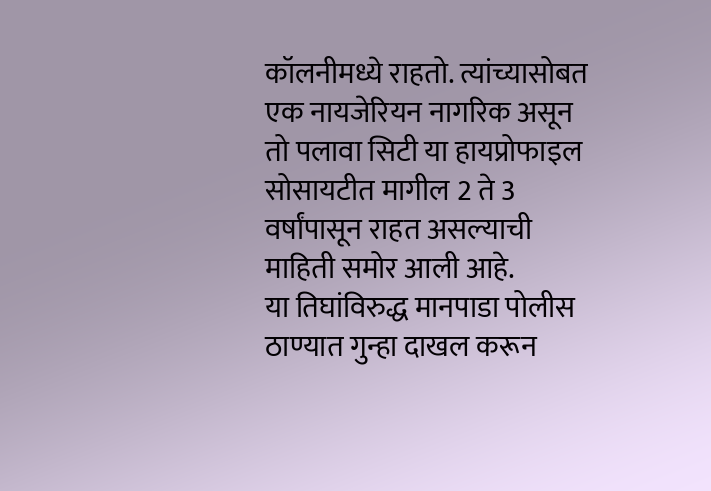कॉलनीमध्ये राहतो. त्यांच्यासोबत एक नायजेरियन नागरिक असून तो पलावा सिटी या हायप्रोफाइल सोसायटीत मागील 2 ते 3 वर्षांपासून राहत असल्याची माहिती समोर आली आहे.
या तिघांविरुद्ध मानपाडा पोलीस ठाण्यात गुन्हा दाखल करून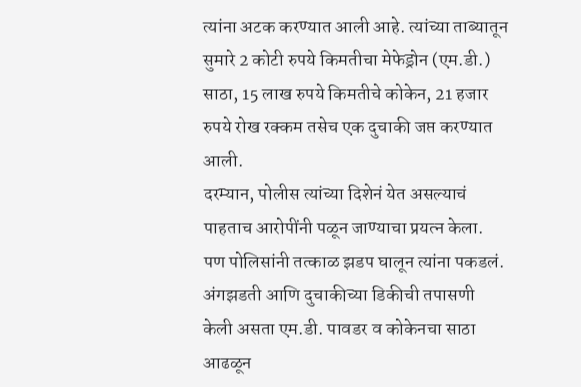त्यांना अटक करण्यात आली आहे. त्यांच्या ताब्यातून सुमारे 2 कोटी रुपये किमतीचा मेफेड्रोन (एम.डी.) साठा, 15 लाख रुपये किमतीचे कोकेन, 21 हजार रुपये रोख रक्कम तसेच एक दुचाकी जप्त करण्यात आली.
दरम्यान, पोलीस त्यांच्या दिशेनं येत असल्याचं पाहताच आरोपींनी पळून जाण्याचा प्रयत्न केला. पण पोलिसांनी तत्काळ झडप घालून त्यांना पकडलं. अंगझडती आणि दुचाकीच्या डिकीची तपासणी केली असता एम.डी. पावडर व कोकेनचा साठा आढळून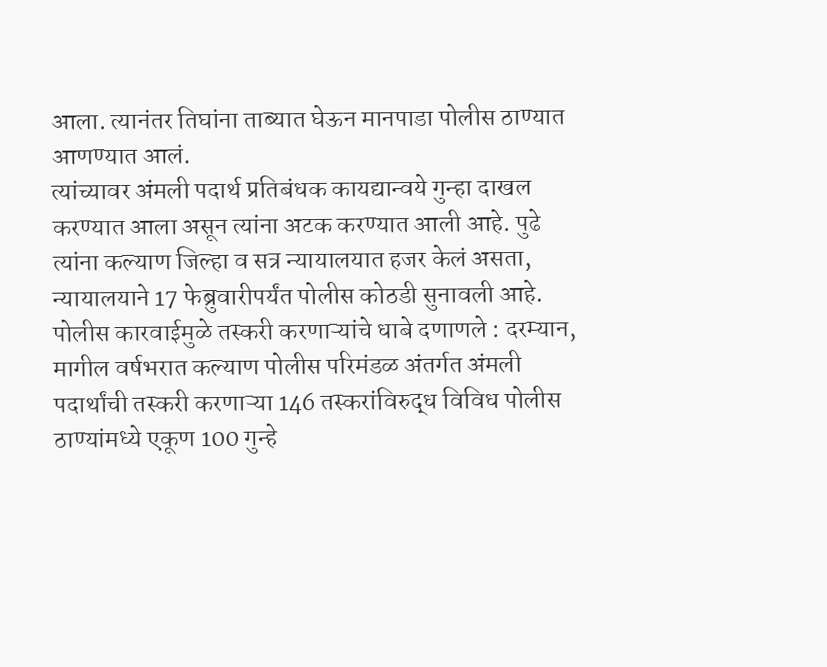आला. त्यानंतर तिघांना ताब्यात घेऊन मानपाडा पोलीस ठाण्यात आणण्यात आलं.
त्यांच्यावर अंमली पदार्थ प्रतिबंधक कायद्यान्वये गुन्हा दाखल करण्यात आला असून त्यांना अटक करण्यात आली आहे. पुढे त्यांना कल्याण जिल्हा व सत्र न्यायालयात हजर केलं असता, न्यायालयाने 17 फेब्रुवारीपर्यंत पोलीस कोठडी सुनावली आहे.
पोलीस कारवाईमुळे तस्करी करणाऱ्यांचे धाबे दणाणले : दरम्यान, मागील वर्षभरात कल्याण पोलीस परिमंडळ अंतर्गत अंमली पदार्थांची तस्करी करणाऱ्या 146 तस्करांविरुद्ध विविध पोलीस ठाण्यांमध्ये एकूण 100 गुन्हे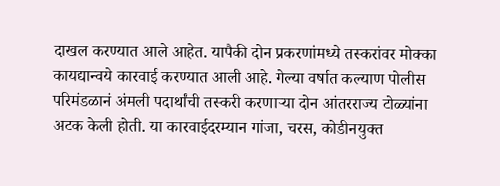दाखल करण्यात आले आहेत. यापैकी दोन प्रकरणांमध्ये तस्करांवर मोक्का कायद्यान्वये कारवाई करण्यात आली आहे. गेल्या वर्षात कल्याण पोलीस परिमंडळानं अंमली पदार्थांची तस्करी करणाऱ्या दोन आंतरराज्य टोळ्यांना अटक केली होती. या कारवाईदरम्यान गांजा, चरस, कोडीनयुक्त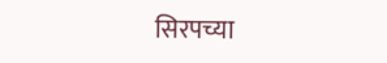सिरपच्या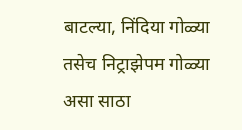बाटल्या, निंदिया गोळ्या तसेच निट्राझेपम गोळ्या असा साठा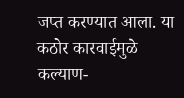जप्त करण्यात आला. या कठोर कारवाईमुळे कल्याण-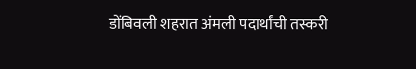डोंबिवली शहरात अंमली पदार्थांची तस्करी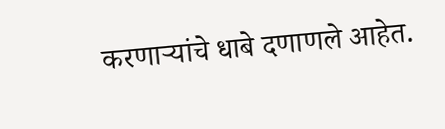करणाऱ्यांचे धाबे दणाणले आहेत.